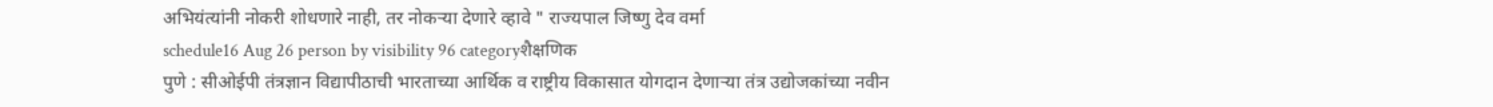अभियंत्यांनी नोकरी शोधणारे नाही, तर नोकऱ्या देणारे व्हावे " राज्यपाल जिष्णु देव वर्मा
schedule16 Aug 26 person by visibility 96 categoryशैक्षणिक
पुणे : सीओईपी तंत्रज्ञान विद्यापीठाची भारताच्या आर्थिक व राष्ट्रीय विकासात योगदान देणाऱ्या तंत्र उद्योजकांच्या नवीन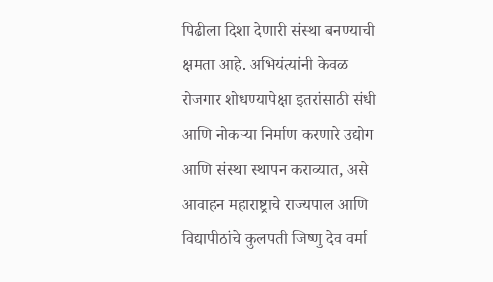पिढीला दिशा देणारी संस्था बनण्याची क्षमता आहे. अभियंत्यांनी केवळ रोजगार शोधण्यापेक्षा इतरांसाठी संधी आणि नोकऱ्या निर्माण करणारे उद्योग आणि संस्था स्थापन कराव्यात, असे आवाहन महाराष्ट्राचे राज्यपाल आणि विद्यापीठांचे कुलपती जिष्णु देव वर्मा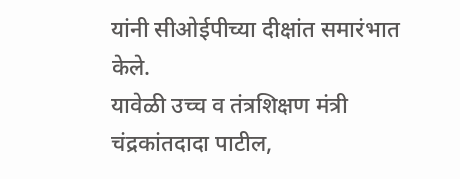यांनी सीओईपीच्या दीक्षांत समारंभात केले.
यावेळी उच्च व तंत्रशिक्षण मंत्री चंद्रकांतदादा पाटील,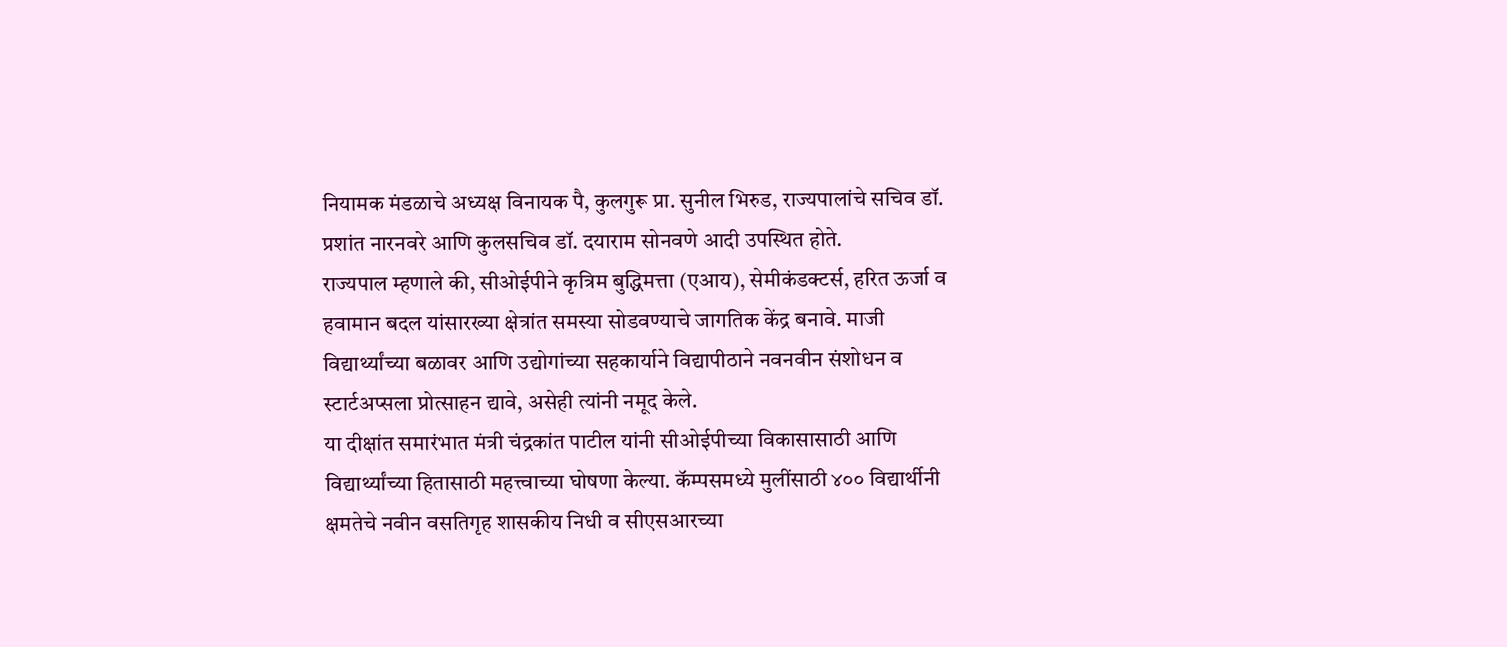नियामक मंडळाचे अध्यक्ष विनायक पै, कुलगुरू प्रा. सुनील भिरुड, राज्यपालांचे सचिव डॉ. प्रशांत नारनवरे आणि कुलसचिव डॉ. दयाराम सोनवणे आदी उपस्थित होते.
राज्यपाल म्हणाले की, सीओईपीने कृत्रिम बुद्धिमत्ता (एआय), सेमीकंडक्टर्स, हरित ऊर्जा व हवामान बदल यांसारख्या क्षेत्रांत समस्या सोडवण्याचे जागतिक केंद्र बनावे. माजी विद्यार्थ्यांच्या बळावर आणि उद्योगांच्या सहकार्याने विद्यापीठाने नवनवीन संशोधन व स्टार्टअप्सला प्रोत्साहन द्यावे, असेही त्यांनी नमूद केले.
या दीक्षांत समारंभात मंत्री चंद्रकांत पाटील यांनी सीओईपीच्या विकासासाठी आणि विद्यार्थ्यांच्या हितासाठी महत्त्वाच्या घोषणा केल्या. कॅम्पसमध्ये मुलींसाठी ४०० विद्यार्थीनी क्षमतेचे नवीन वसतिगृह शासकीय निधी व सीएसआरच्या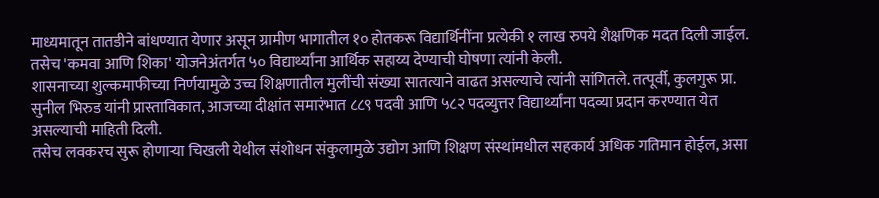माध्यमातून तातडीने बांधण्यात येणार असून ग्रामीण भागातील १० होतकरू विद्यार्थिनींना प्रत्येकी १ लाख रुपये शैक्षणिक मदत दिली जाईल. तसेच 'कमवा आणि शिका' योजनेअंतर्गत ५० विद्यार्थ्यांना आर्थिक सहाय्य देण्याची घोषणा त्यांनी केली.
शासनाच्या शुल्कमाफीच्या निर्णयामुळे उच्च शिक्षणातील मुलींची संख्या सातत्याने वाढत असल्याचे त्यांनी सांगितले. तत्पूर्वी, कुलगुरू प्रा. सुनील भिरुड यांनी प्रास्ताविकात, आजच्या दीक्षांत समारंभात ८८९ पदवी आणि ५८२ पदव्युत्तर विद्यार्थ्यांना पदव्या प्रदान करण्यात येत असल्याची माहिती दिली.
तसेच लवकरच सुरू होणाऱ्या चिखली येथील संशोधन संकुलामुळे उद्योग आणि शिक्षण संस्थांमधील सहकार्य अधिक गतिमान होईल, असा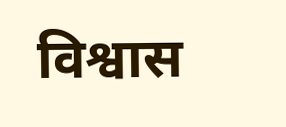विश्वास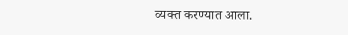व्यक्त करण्यात आला.